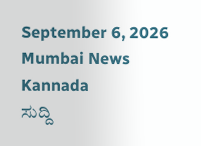September 6, 2026
Mumbai News Kannada
ಸುದ್ದಿ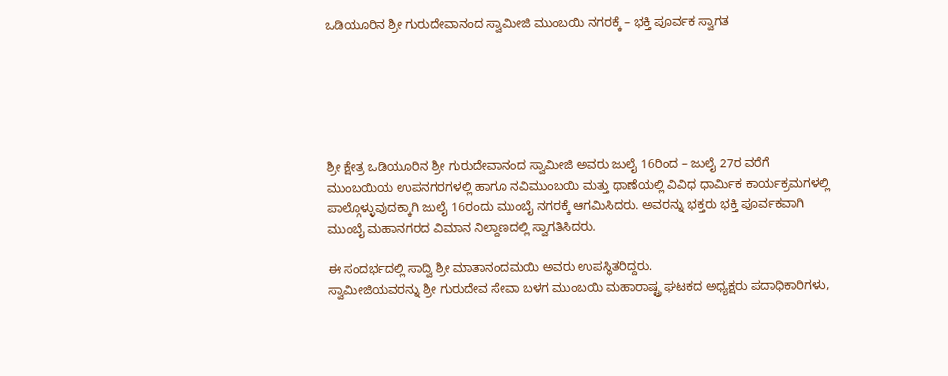ಒಡಿಯೂರಿನ ಶ್ರೀ ಗುರುದೇವಾನಂದ ಸ್ವಾಮೀಜಿ ಮುಂಬಯಿ ನಗರಕ್ಕೆ – ಭಕ್ತಿ ಪೂರ್ವಕ ಸ್ವಾಗತ






ಶ್ರೀ ಕ್ಷೇತ್ರ ಒಡಿಯೂರಿನ ಶ್ರೀ ಗುರುದೇವಾನಂದ ಸ್ವಾಮೀಜಿ ಅವರು ಜುಲೈ 16ರಿಂದ – ಜುಲೈ 27ರ ವರೆಗೆ ಮುಂಬಯಿಯ ಉಪನಗರಗಳಲ್ಲಿ ಹಾಗೂ ನವಿಮುಂಬಯಿ ಮತ್ತು ಥಾಣೆಯಲ್ಲಿ ವಿವಿಧ ಧಾರ್ಮಿಕ ಕಾರ್ಯಕ್ರಮಗಳಲ್ಲಿ ಪಾಲ್ಗೊಳ್ಳುವುದಕ್ಕಾಗಿ ಜುಲೈ 16ರಂದು ಮುಂಬೈ ನಗರಕ್ಕೆ ಆಗಮಿಸಿದರು. ಅವರನ್ನು ಭಕ್ತರು ಭಕ್ತಿ ಪೂರ್ವಕವಾಗಿ ಮುಂಬೈ ಮಹಾನಗರದ ವಿಮಾನ ನಿಲ್ದಾಣದಲ್ಲಿ ಸ್ವಾಗತಿಸಿದರು.

ಈ ಸಂದರ್ಭದಲ್ಲಿ ಸಾದ್ವಿ ಶ್ರೀ ಮಾತಾನಂದಮಯಿ ಅವರು ಉಪಸ್ಥಿತರಿದ್ದರು.
ಸ್ವಾಮೀಜಿಯವರನ್ನು ಶ್ರೀ ಗುರುದೇವ ಸೇವಾ ಬಳಗ ಮುಂಬಯಿ ಮಹಾರಾಷ್ಟ್ರ ಘಟಕದ ಅಧ್ಯಕ್ಷರು ಪದಾಧಿಕಾರಿಗಳು,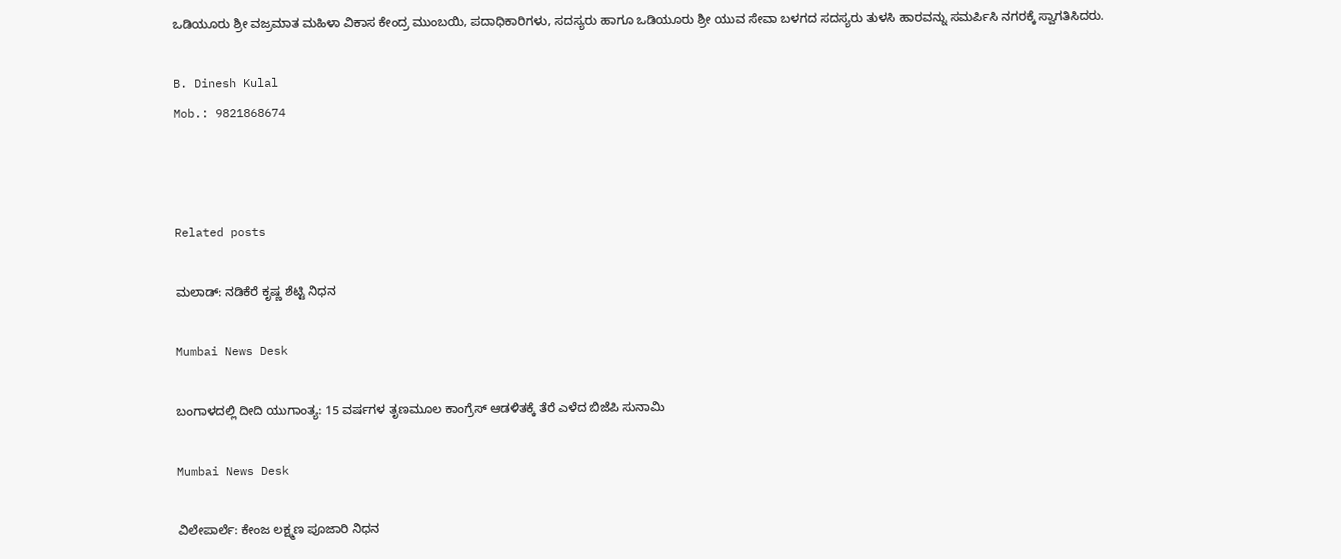ಒಡಿಯೂರು ಶ್ರೀ ವಜ್ರಮಾತ ಮಹಿಳಾ ವಿಕಾಸ ಕೇಂದ್ರ ಮುಂಬಯಿ, ಪದಾಧಿಕಾರಿಗಳು, ಸದಸ್ಯರು ಹಾಗೂ ಒಡಿಯೂರು ಶ್ರೀ ಯುವ ಸೇವಾ ಬಳಗದ ಸದಸ್ಯರು ತುಳಸಿ ಹಾರವನ್ನು ಸಮರ್ಪಿಸಿ ನಗರಕ್ಕೆ ಸ್ವಾಗತಿಸಿದರು.

B. Dinesh Kulal
Mob.: 9821868674



Related posts

ಮಲಾಡ್: ನಡಿಕೆರೆ ಕೃಷ್ಣ ಶೆಟ್ಟಿ ನಿಧನ

Mumbai News Desk

ಬಂಗಾಳದಲ್ಲಿ ದೀದಿ ಯುಗಾಂತ್ಯ: 15 ವರ್ಷಗಳ ತೃಣಮೂಲ ಕಾಂಗ್ರೆಸ್ ಆಡಳಿತಕ್ಕೆ ತೆರೆ ಎಳೆದ ಬಿಜೆಪಿ ಸುನಾಮಿ

Mumbai News Desk

ವಿಲೇಪಾರ್ಲೆ: ಕೇಂಜ ಲಕ್ಷ್ಮಣ ಪೂಜಾರಿ ನಿಧನ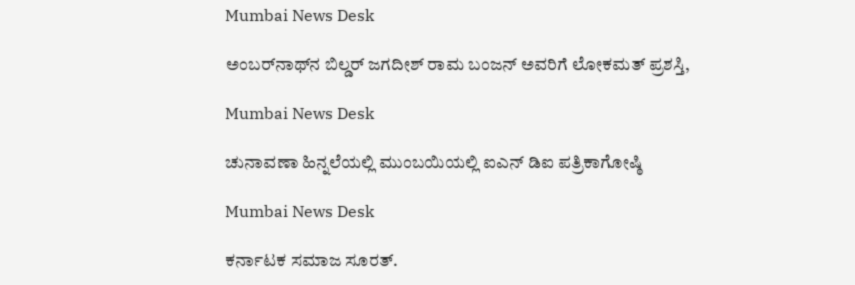Mumbai News Desk

ಅಂಬರ್‌ನಾಥ್‌ನ ಬಿಲ್ಡರ್ ಜಗದೀಶ್ ರಾಮ ಬಂಜನ್ ಅವರಿಗೆ ಲೋಕಮತ್ ಪ್ರಶಸ್ತಿ,

Mumbai News Desk

ಚುನಾವಣಾ ಹಿನ್ನಲೆಯಲ್ಲಿ ಮುಂಬಯಿಯಲ್ಲಿ ಐಎನ್ ಡಿಐ ಪತ್ರಿಕಾಗೋಷ್ಠಿ

Mumbai News Desk

ಕರ್ನಾಟಕ ಸಮಾಜ ಸೂರತ್.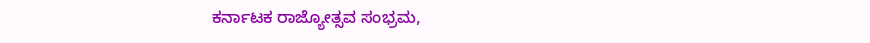ಕರ್ನಾಟಕ ರಾಜ್ಯೋತ್ಸವ ಸಂಭ್ರಮ,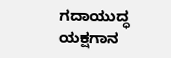ಗದಾಯುದ್ಧ ಯಕ್ಷಗಾನ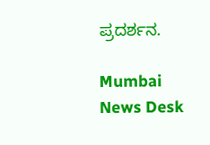ಪ್ರದರ್ಶನ.

Mumbai News Desk